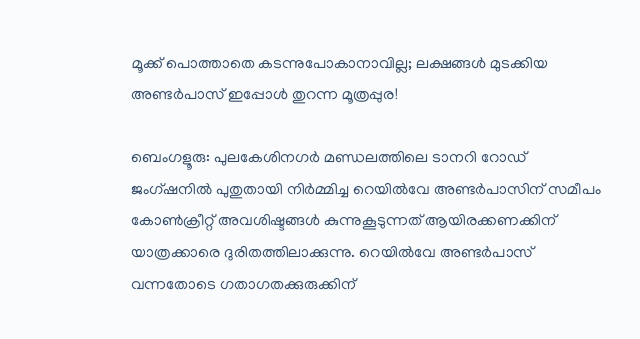മൂക്ക് പൊത്താതെ കടന്നുപോകാനാവില്ല; ലക്ഷങ്ങൾ മുടക്കിയ അണ്ടർപാസ് ഇപ്പോൾ തുറന്ന മൂത്രപ്പുര!

ബെംഗളൂരു: പുലകേശിനഗർ മണ്ഡലത്തിലെ ടാനറി റോഡ് ജംഗ്ഷനിൽ പുതുതായി നിർമ്മിച്ച റെയിൽവേ അണ്ടർപാസിന് സമീപം കോൺക്രീറ്റ് അവശിഷ്ടങ്ങൾ കുന്നുകൂടുന്നത് ആയിരക്കണക്കിന് യാത്രക്കാരെ ദുരിതത്തിലാക്കുന്നു. റെയിൽവേ അണ്ടർപാസ് വന്നതോടെ ഗതാഗതക്കുരുക്കിന്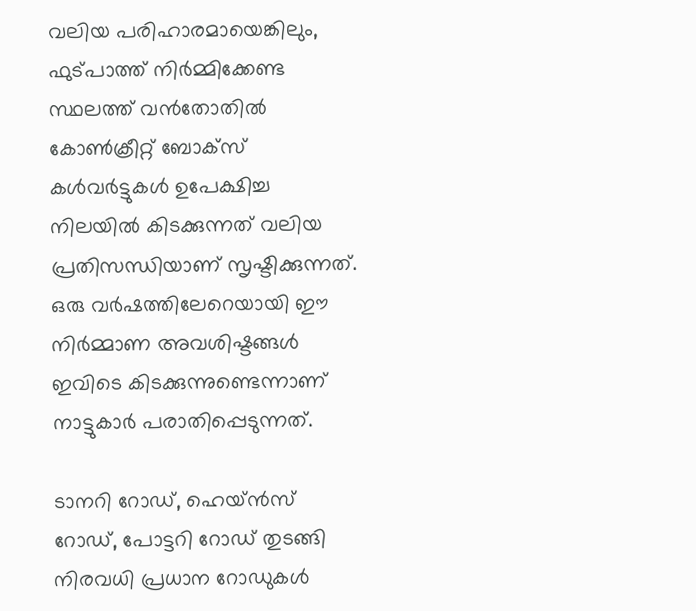വലിയ പരിഹാരമായെങ്കിലും, ഫുട്പാത്ത് നിർമ്മിക്കേണ്ട സ്ഥലത്ത് വൻതോതിൽ കോൺക്രീറ്റ് ബോക്സ് കൾവർട്ടുകൾ ഉപേക്ഷിച്ച നിലയിൽ കിടക്കുന്നത് വലിയ പ്രതിസന്ധിയാണ് സൃഷ്ടിക്കുന്നത്. ഒരു വർഷത്തിലേറെയായി ഈ നിർമ്മാണ അവശിഷ്ടങ്ങൾ ഇവിടെ കിടക്കുന്നുണ്ടെന്നാണ് നാട്ടുകാർ പരാതിപ്പെടുന്നത്.

ടാനറി റോഡ്, ഹെയ്ൻസ് റോഡ്, പോട്ടറി റോഡ് തുടങ്ങി നിരവധി പ്രധാന റോഡുകൾ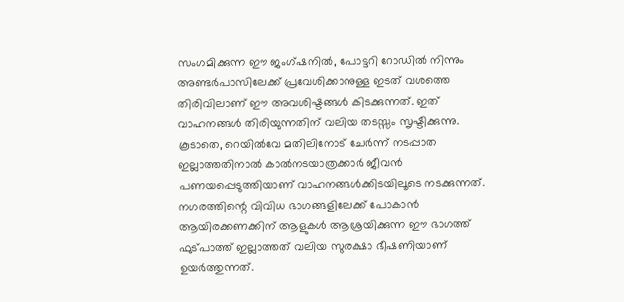സംഗമിക്കുന്ന ഈ ജംഗ്ഷനിൽ, പോട്ടറി റോഡിൽ നിന്നും അണ്ടർപാസിലേക്ക് പ്രവേശിക്കാനുള്ള ഇടത് വശത്തെ തിരിവിലാണ് ഈ അവശിഷ്ടങ്ങൾ കിടക്കുന്നത്. ഇത് വാഹനങ്ങൾ തിരിയുന്നതിന് വലിയ തടസ്സം സൃഷ്ടിക്കുന്നു. കൂടാതെ, റെയിൽവേ മതിലിനോട് ചേർന്ന് നടപ്പാത ഇല്ലാത്തതിനാൽ കാൽനടയാത്രക്കാർ ജീവൻ പണയപ്പെടുത്തിയാണ് വാഹനങ്ങൾക്കിടയിലൂടെ നടക്കുന്നത്. നഗരത്തിന്റെ വിവിധ ഭാഗങ്ങളിലേക്ക് പോകാൻ ആയിരക്കണക്കിന് ആളുകൾ ആശ്രയിക്കുന്ന ഈ ഭാഗത്ത് ഫുട്പാത്ത് ഇല്ലാത്തത് വലിയ സുരക്ഷാ ഭീഷണിയാണ് ഉയർത്തുന്നത്.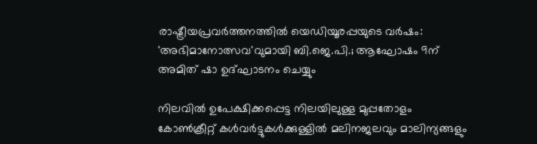രാഷ്ട്രീയപ്രവർത്തനത്തിൽ യെഡിയൂരപ്പയുടെ വർഷം: 'അഭിമാനോത്സവ'വുമായി ബി.ജെ.പി.; ആഘോഷം 9ന് അമിത് ഷാ ഉദ്ഘാടനം ചെയ്യും

നിലവിൽ ഉപേക്ഷിക്കപ്പെട്ട നിലയിലുള്ള മുപ്പതോളം കോൺക്രീറ്റ് കൾവർട്ടുകൾക്കുള്ളിൽ മലിനജലവും മാലിന്യങ്ങളും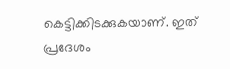കെട്ടിക്കിടക്കുകയാണ്. ഇത് പ്രദേശം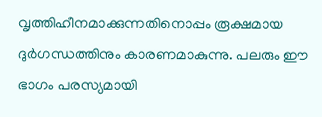വൃത്തിഹീനമാക്കുന്നതിനൊപ്പം രൂക്ഷമായ ദുർഗന്ധത്തിനും കാരണമാകുന്നു. പലരും ഈ ഭാഗം പരസ്യമായി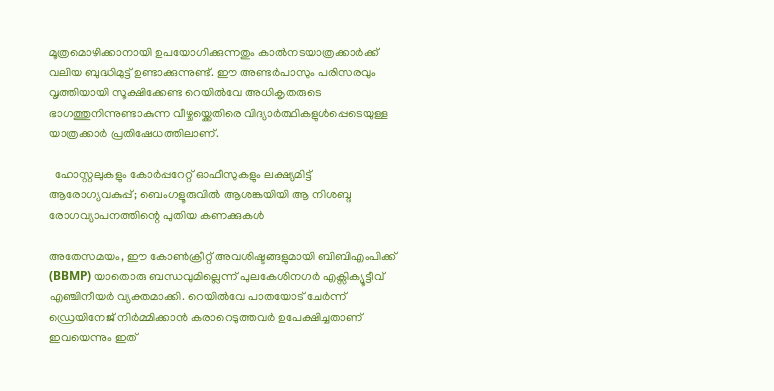മൂത്രമൊഴിക്കാനായി ഉപയോഗിക്കുന്നതും കാൽനടയാത്രക്കാർക്ക് വലിയ ബുദ്ധിമുട്ട് ഉണ്ടാക്കുന്നുണ്ട്. ഈ അണ്ടർപാസും പരിസരവും വൃത്തിയായി സൂക്ഷിക്കേണ്ട റെയിൽവേ അധികൃതരുടെ ഭാഗത്തുനിന്നുണ്ടാകുന്ന വീഴ്ചയ്ക്കെതിരെ വിദ്യാർത്ഥികളുൾപ്പെടെയുള്ള യാത്രക്കാർ പ്രതിഷേധത്തിലാണ്.

  ഹോസ്റ്റലുകളും കോർപ്പറേറ്റ് ഓഫീസുകളും ലക്ഷ്യമിട്ട് ആരോഗ്യവകുപ്പ്; ബെംഗളൂരുവിൽ ആശങ്കയിയി ആ നിശബ്ദ രോഗവ്യാപനത്തിന്റെ പുതിയ കണക്കുകൾ

അതേസമയം, ഈ കോൺക്രീറ്റ് അവശിഷ്ടങ്ങളുമായി ബിബിഎംപിക്ക് (BBMP) യാതൊരു ബന്ധവുമില്ലെന്ന് പുലകേശിനഗർ എക്സിക്യൂട്ടീവ് എഞ്ചിനീയർ വ്യക്തമാക്കി. റെയിൽവേ പാതയോട് ചേർന്ന് ഡ്രെയിനേജ് നിർമ്മിക്കാൻ കരാറെടുത്തവർ ഉപേക്ഷിച്ചതാണ് ഇവയെന്നും ഇത്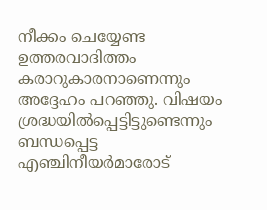നീക്കം ചെയ്യേണ്ട ഉത്തരവാദിത്തം കരാറുകാരനാണെന്നും അദ്ദേഹം പറഞ്ഞു. വിഷയം ശ്രദ്ധയിൽപ്പെട്ടിട്ടുണ്ടെന്നും ബന്ധപ്പെട്ട എഞ്ചിനീയർമാരോട്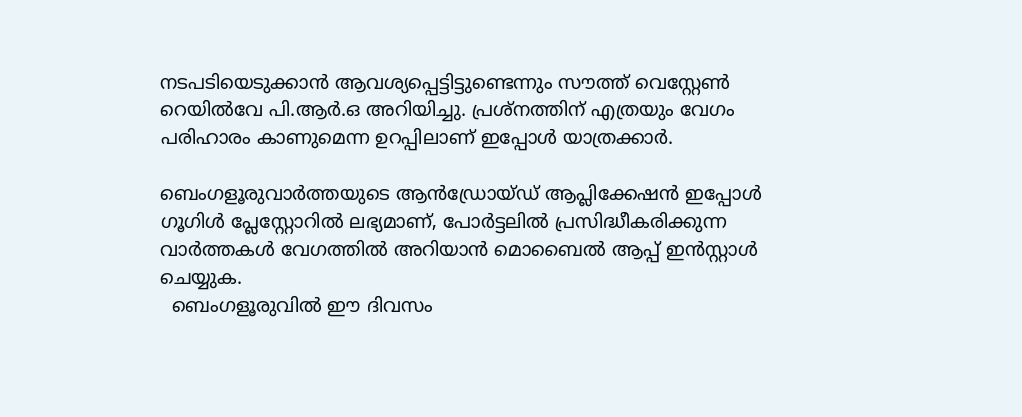നടപടിയെടുക്കാൻ ആവശ്യപ്പെട്ടിട്ടുണ്ടെന്നും സൗത്ത് വെസ്റ്റേൺ റെയിൽവേ പി.ആർ.ഒ അറിയിച്ചു. പ്രശ്നത്തിന് എത്രയും വേഗം പരിഹാരം കാണുമെന്ന ഉറപ്പിലാണ് ഇപ്പോൾ യാത്രക്കാർ.

ബെംഗളൂരുവാർത്തയുടെ ആൻഡ്രോയ്ഡ് ആപ്ലിക്കേഷൻ ഇപ്പോൾ ഗൂഗിൾ പ്ലേസ്റ്റോറിൽ ലഭ്യമാണ്, പോർട്ടലിൽ പ്രസിദ്ധീകരിക്കുന്ന വാർത്തകൾ വേഗത്തിൽ അറിയാൻ മൊബൈൽ ആപ്പ് ഇൻസ്റ്റാൾ ചെയ്യുക.
  ബെംഗളൂരുവിൽ ഈ ദിവസം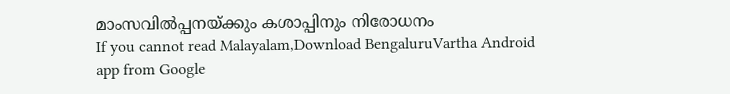മാംസവിൽപ്പനയ്ക്കും കശാപ്പിനും നിരോധനം
If you cannot read Malayalam,Download BengaluruVartha Android app from Google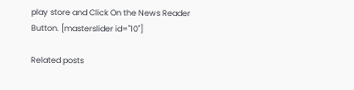play store and Click On the News Reader Button. [masterslider id="10"]

Related posts